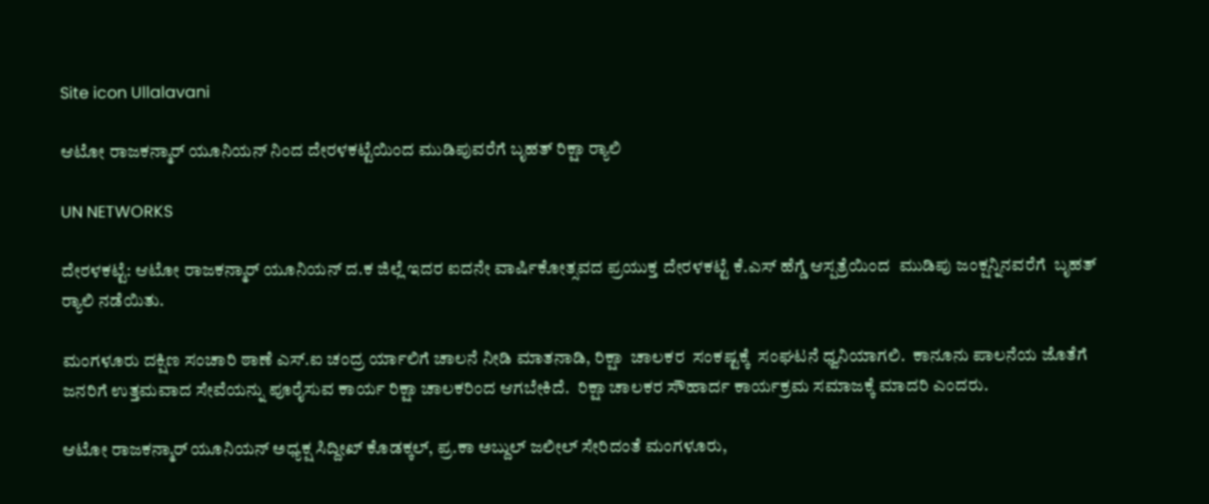Site icon Ullalavani

ಆಟೋ ರಾಜಕನ್ಮಾರ್ ಯೂನಿಯನ್ ನಿಂದ ದೇರಳಕಟ್ಟೆಯಿಂದ ಮುಡಿಪುವರೆಗೆ ಬೃಹತ್ ರಿಕ್ಷಾ ರ‍್ಯಾಲಿ

UN NETWORKS

ದೇರಳಕಟ್ಟೆ: ಆಟೋ ರಾಜಕನ್ಮಾರ್ ಯೂನಿಯನ್ ದ.ಕ ಜಿಲ್ಲೆ ಇದರ ಐದನೇ ವಾರ್ಷಿಕೋತ್ಸವದ ಪ್ರಯುಕ್ತ ದೇರಳಕಟ್ಟೆ ಕೆ.ಎಸ್ ಹೆಗ್ಡೆ ಆಸ್ಪತ್ರೆಯಿಂದ  ಮುಡಿಪು ಜಂಕ್ಷನ್ನಿನವರೆಗೆ  ಬೃಹತ್ ರ‍್ಯಾಲಿ ನಡೆಯಿತು.

ಮಂಗಳೂರು ದಕ್ಷಿಣ ಸಂಚಾರಿ ಠಾಣೆ ಎಸ್.ಐ ಚಂದ್ರ ರ್ಯಾಲಿಗೆ ಚಾಲನೆ ನೀಡಿ ಮಾತನಾಡಿ, ರಿಕ್ಷಾ  ಚಾಲಕರ  ಸಂಕಷ್ಟಕ್ಕೆ  ಸಂಘಟನೆ ಧ್ವನಿಯಾಗಲಿ.  ಕಾನೂನು ಪಾಲನೆಯ ಜೊತೆಗೆ ಜನರಿಗೆ ಉತ್ತಮವಾದ ಸೇವೆಯನ್ನು ಪೂರೈಸುವ ಕಾರ್ಯ ರಿಕ್ಷಾ ಚಾಲಕರಿಂದ ಆಗಬೇಕಿದೆ.  ರಿಕ್ಷಾ ಚಾಲಕರ ಸೌಹಾರ್ದ ಕಾರ್ಯಕ್ರಮ ಸಮಾಜಕ್ಕೆ ಮಾದರಿ ಎಂದರು.

ಆಟೋ ರಾಜಕನ್ಮಾರ್ ಯೂನಿಯನ್ ಅಧ್ಯಕ್ಷ ಸಿದ್ದೀಖ್ ಕೊಡಕ್ಕಲ್, ಪ್ರ.ಕಾ ಅಬ್ದುಲ್ ಜಲೀಲ್ ಸೇರಿದಂತೆ ಮಂಗಳೂರು,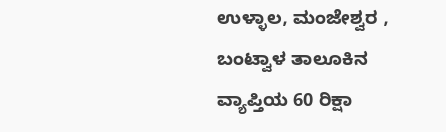ಉಳ್ಳಾಲ, ಮಂಜೇಶ್ವರ , ಬಂಟ್ವಾಳ ತಾಲೂಕಿನ ವ್ಯಾಪ್ತಿಯ 60 ರಿಕ್ಷಾ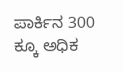ಪಾರ್ಕಿ‌ನ 300 ಕ್ಕೂ ಅಧಿಕ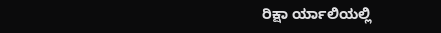ರಿಕ್ಷಾ ರ್ಯಾಲಿಯಲ್ಲಿ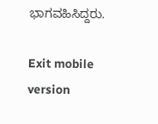ಭಾಗವಹಿಸಿದ್ದರು.

Exit mobile version